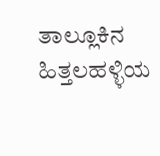ತಾಲ್ಲೂಕಿನ ಹಿತ್ತಲಹಳ್ಳಿಯ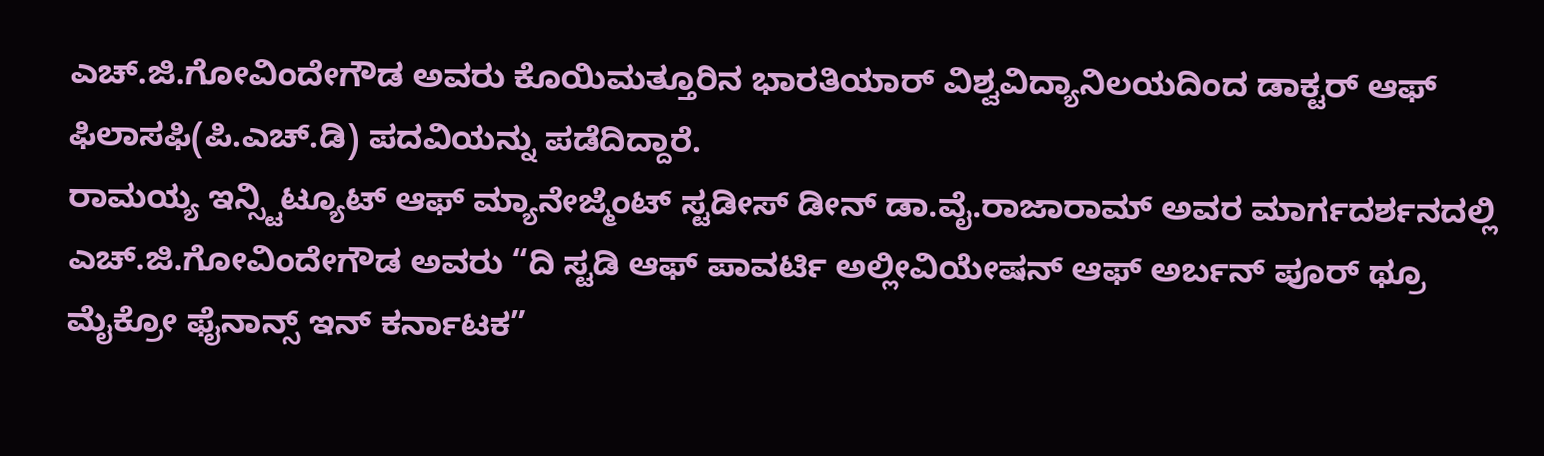ಎಚ್.ಜಿ.ಗೋವಿಂದೇಗೌಡ ಅವರು ಕೊಯಿಮತ್ತೂರಿನ ಭಾರತಿಯಾರ್ ವಿಶ್ವವಿದ್ಯಾನಿಲಯದಿಂದ ಡಾಕ್ಟರ್ ಆಫ್ ಫಿಲಾಸಫಿ(ಪಿ.ಎಚ್.ಡಿ) ಪದವಿಯನ್ನು ಪಡೆದಿದ್ದಾರೆ.
ರಾಮಯ್ಯ ಇನ್ಸ್ಟಿಟ್ಯೂಟ್ ಆಫ್ ಮ್ಯಾನೇಜ್ಮೆಂಟ್ ಸ್ಟಡೀಸ್ ಡೀನ್ ಡಾ.ವೈ.ರಾಜಾರಾಮ್ ಅವರ ಮಾರ್ಗದರ್ಶನದಲ್ಲಿ ಎಚ್.ಜಿ.ಗೋವಿಂದೇಗೌಡ ಅವರು “ದಿ ಸ್ಟಡಿ ಆಫ್ ಪಾವರ್ಟಿ ಅಲ್ಲೀವಿಯೇಷನ್ ಆಫ್ ಅರ್ಬನ್ ಪೂರ್ ಥ್ರೂ ಮೈಕ್ರೋ ಫೈನಾನ್ಸ್ ಇನ್ ಕರ್ನಾಟಕ”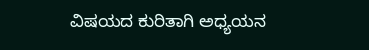ವಿಷಯದ ಕುರಿತಾಗಿ ಅಧ್ಯಯನ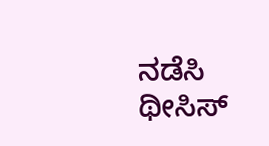ನಡೆಸಿ ಥೀಸಿಸ್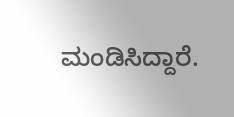ಮಂಡಿಸಿದ್ದಾರೆ.